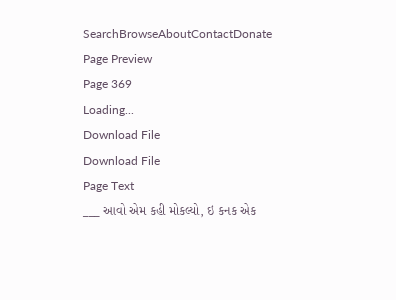SearchBrowseAboutContactDonate
Page Preview
Page 369
Loading...
Download File
Download File
Page Text
___ આવો એમ કહી મોકલ્યો, ઇ કનક એક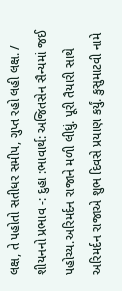લક્ષ, તે પહોતો સતીધર સમીપ, ગુપ્ત રહો લહી લક્ષ. / શીયનનો પ્રભાવ -: દુહા :ભાવાર્થ: અજિતસેન સૈન્યમાં જઈ પહોચ્ય.અરિમર્દન રાજાને મળી લીધું. પૂરી તૈયારી સાથે અરિમર્દન રાજાએ શુભ દિવસે પ્રયાણ કર્યું. કુસુમાટવી નામે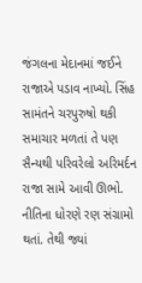જંગલના મેદાનમાં જઈને રાજાએ પડાવ નાખ્યો. સિંહ સામંતને ચરપુરુષો થકી સમાચાર મળતાં તે પણ સૈન્યથી પરિવરેલો અરિમર્દન રાજા સામે આવી ઊભો. નીતિના ધોરણે રણ સંગ્રામો થતાં. તેથી જ્યાં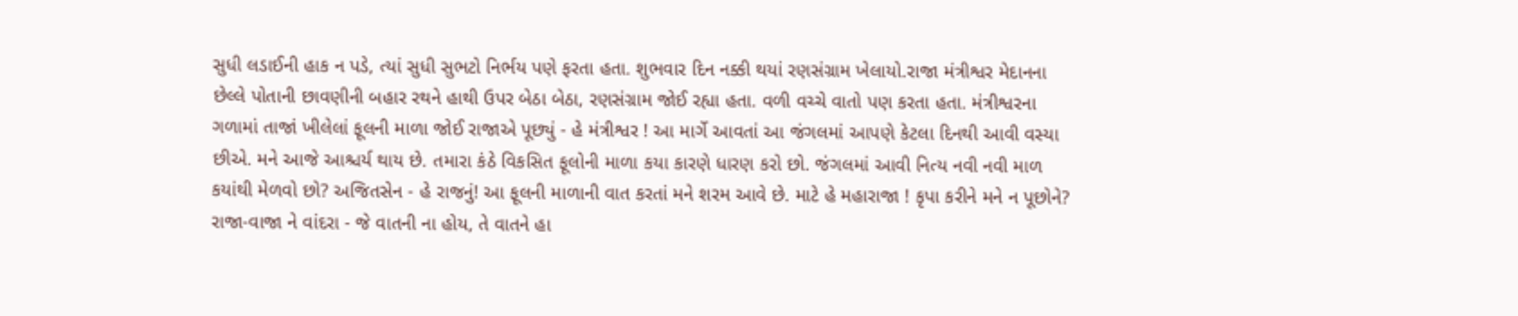સુધી લડાઈની હાક ન પડે, ત્યાં સુધી સુભટો નિર્ભય પણે ફરતા હતા. શુભવાર દિન નક્કી થયાં રણસંગ્રામ ખેલાયો.રાજા મંત્રીશ્વર મેદાનના છેલ્લે પોતાની છાવણીની બહાર રથને હાથી ઉપર બેઠા બેઠા, રણસંગ્રામ જોઈ રહ્યા હતા. વળી વચ્ચે વાતો પણ કરતા હતા. મંત્રીશ્વરના ગળામાં તાજાં ખીલેલાં ફૂલની માળા જોઈ રાજાએ પૂછ્યું - હે મંત્રીશ્વર ! આ માર્ગે આવતાં આ જંગલમાં આપણે કેટલા દિનથી આવી વસ્યા છીએ. મને આજે આશ્ચર્ય થાય છે. તમારા કંઠે વિકસિત ફૂલોની માળા કયા કારણે ધારણ કરો છો. જંગલમાં આવી નિત્ય નવી નવી માળ કયાંથી મેળવો છો? અજિતસેન - હે રાજનું! આ ફૂલની માળાની વાત કરતાં મને શરમ આવે છે. માટે હે મહારાજા ! કૃપા કરીને મને ન પૂછોને? રાજા-વાજા ને વાંદરા - જે વાતની ના હોય, તે વાતને હા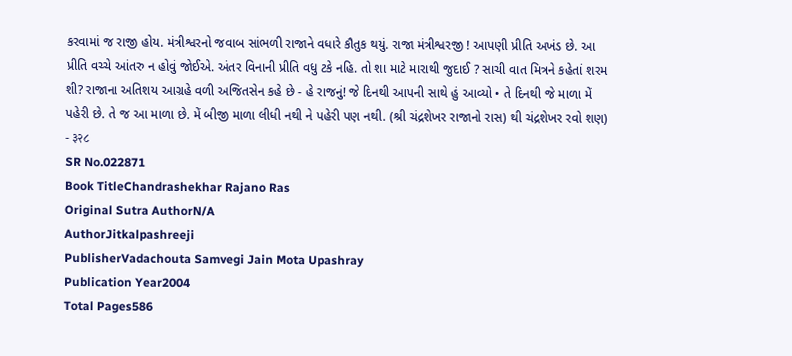કરવામાં જ રાજી હોય. મંત્રીશ્વરનો જવાબ સાંભળી રાજાને વધારે કૌતુક થયું. રાજા મંત્રીશ્વરજી ! આપણી પ્રીતિ અખંડ છે. આ પ્રીતિ વચ્ચે આંતરુ ન હોવું જોઈએ. અંતર વિનાની પ્રીતિ વધુ ટકે નહિ. તો શા માટે મારાથી જુદાઈ ? સાચી વાત મિત્રને કહેતાં શરમ શી? રાજાના અતિશય આગ્રહે વળી અજિતસેન કહે છે - હે રાજનું! જે દિનથી આપની સાથે હું આવ્યો • તે દિનથી જે માળા મેં પહેરી છે. તે જ આ માળા છે. મેં બીજી માળા લીધી નથી ને પહેરી પણ નથી. (શ્રી ચંદ્રશેખર રાજાનો રાસ) થી ચંદ્રશેખર રવો શણ) - ३२८
SR No.022871
Book TitleChandrashekhar Rajano Ras
Original Sutra AuthorN/A
AuthorJitkalpashreeji
PublisherVadachouta Samvegi Jain Mota Upashray
Publication Year2004
Total Pages586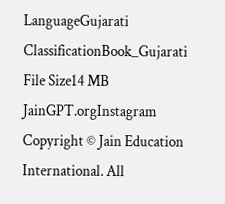LanguageGujarati
ClassificationBook_Gujarati
File Size14 MB
JainGPT.orgInstagram
Copyright © Jain Education International. All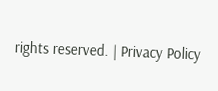rights reserved. | Privacy Policy